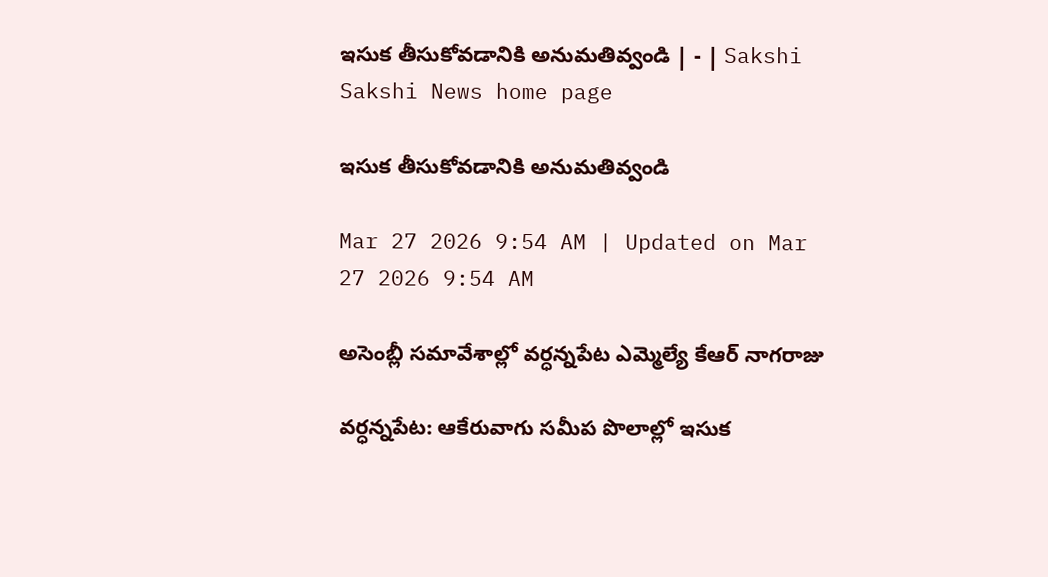ఇసుక తీసుకోవడానికి అనుమతివ్వండి | - | Sakshi
Sakshi News home page

ఇసుక తీసుకోవడానికి అనుమతివ్వండి

Mar 27 2026 9:54 AM | Updated on Mar 27 2026 9:54 AM

అసెంబ్లీ సమావేశాల్లో వర్ధన్నపేట ఎమ్మెల్యే కేఆర్‌ నాగరాజు

వర్ధన్నపేట: ఆకేరువాగు సమీప పొలాల్లో ఇసుక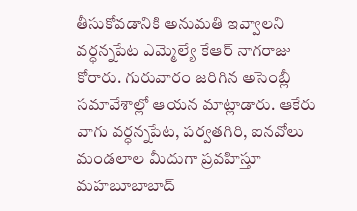తీసుకోవడానికి అనుమతి ఇవ్వాలని వర్ధన్నపేట ఎమ్మెల్యే కేఆర్‌ నాగరాజు కోరారు. గురువారం జరిగిన అసెంబ్లీ సమావేశాల్లో ఆయన మాట్లాడారు. ఆకేరు వాగు వర్ధన్నపేట, పర్వతగిరి, ఐనవోలు మండలాల మీదుగా ప్రవహిస్తూ మహబూబాబాద్‌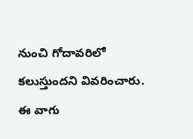నుంచి గోదావరిలో కలుస్తుందని వివరించారు. ఈ వాగు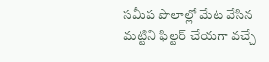సమీప పొలాల్లో మేట వేసిన మట్టిని ఫిల్టర్‌ చేయగా వచ్చే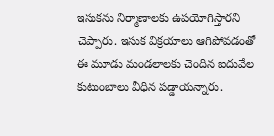ఇసుకను నిర్మాణాలకు ఉపయోగిస్తారని చెప్పారు. ఇసుక విక్రయాలు ఆగిపోవడంతో ఈ మూడు మండలాలకు చెందిన ఐదువేల కుటుంబాలు వీధిన పడ్డాయన్నారు.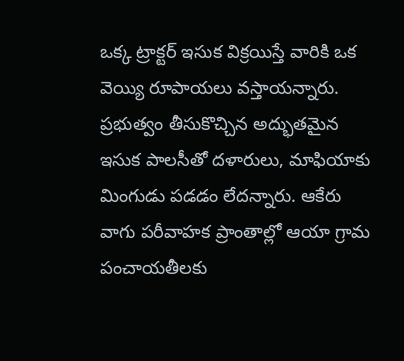ఒక్క ట్రాక్టర్‌ ఇసుక విక్రయిస్తే వారికి ఒక వెయ్యి రూపాయలు వస్తాయన్నారు. ప్రభుత్వం తీసుకొచ్చిన అద్భుతమైన ఇసుక పాలసీతో దళారులు, మాఫియాకు మింగుడు పడడం లేదన్నారు. ఆకేరు వాగు పరీవాహక ప్రాంతాల్లో ఆయా గ్రామ పంచాయతీలకు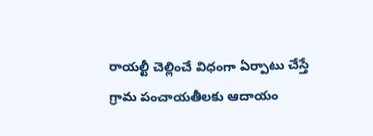రాయల్టీ చెల్లించే విధంగా ఏర్పాటు చేస్తే గ్రామ పంచాయతీలకు ఆదాయం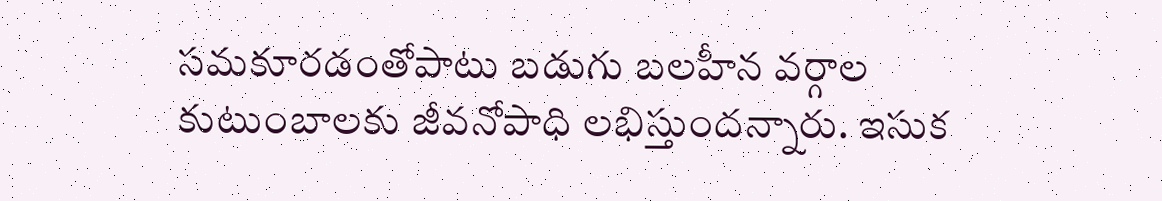సమకూరడంతోపాటు బడుగు బలహీన వర్గాల కుటుంబాలకు జీవనోపాధి లభిస్తుందన్నారు. ఇసుక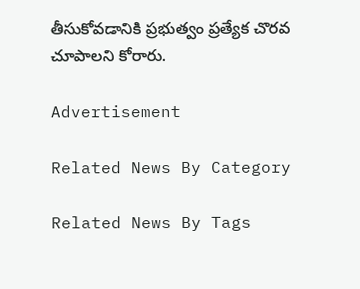తీసుకోవడానికి ప్రభుత్వం ప్రత్యేక చొరవ చూపాలని కోరారు.

Advertisement

Related News By Category

Related News By Tags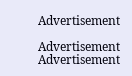Advertisement

Advertisement
Advertisement